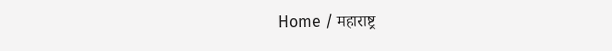Home / महाराष्ट्र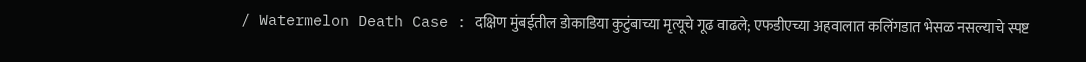/ Watermelon Death Case : दक्षिण मुंबईतील डोकाडिया कुटुंबाच्या मृत्यूचे गूढ वाढले; एफडीएच्या अहवालात कलिंगडात भेसळ नसल्याचे स्पष्ट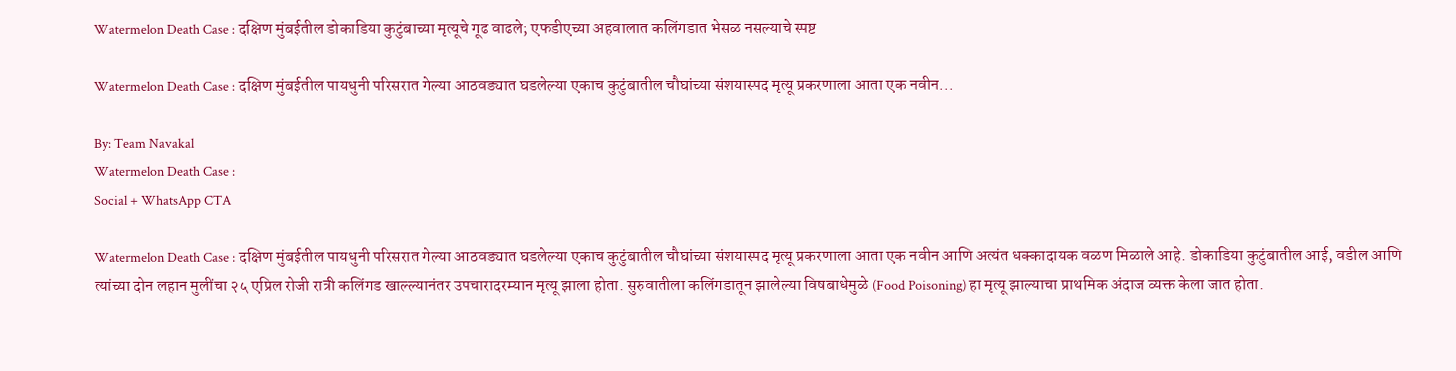Watermelon Death Case : दक्षिण मुंबईतील डोकाडिया कुटुंबाच्या मृत्यूचे गूढ वाढले; एफडीएच्या अहवालात कलिंगडात भेसळ नसल्याचे स्पष्ट

Watermelon Death Case : दक्षिण मुंबईतील पायधुनी परिसरात गेल्या आठवड्यात घडलेल्या एकाच कुटुंबातील चौघांच्या संशयास्पद मृत्यू प्रकरणाला आता एक नवीन...

By: Team Navakal
Watermelon Death Case :
Social + WhatsApp CTA

Watermelon Death Case : दक्षिण मुंबईतील पायधुनी परिसरात गेल्या आठवड्यात घडलेल्या एकाच कुटुंबातील चौघांच्या संशयास्पद मृत्यू प्रकरणाला आता एक नवीन आणि अत्यंत धक्कादायक वळण मिळाले आहे. डोकाडिया कुटुंबातील आई, वडील आणि त्यांच्या दोन लहान मुलींचा २५ एप्रिल रोजी रात्री कलिंगड खाल्ल्यानंतर उपचारादरम्यान मृत्यू झाला होता. सुरुवातीला कलिंगडातून झालेल्या विषबाधेमुळे (Food Poisoning) हा मृत्यू झाल्याचा प्राथमिक अंदाज व्यक्त केला जात होता.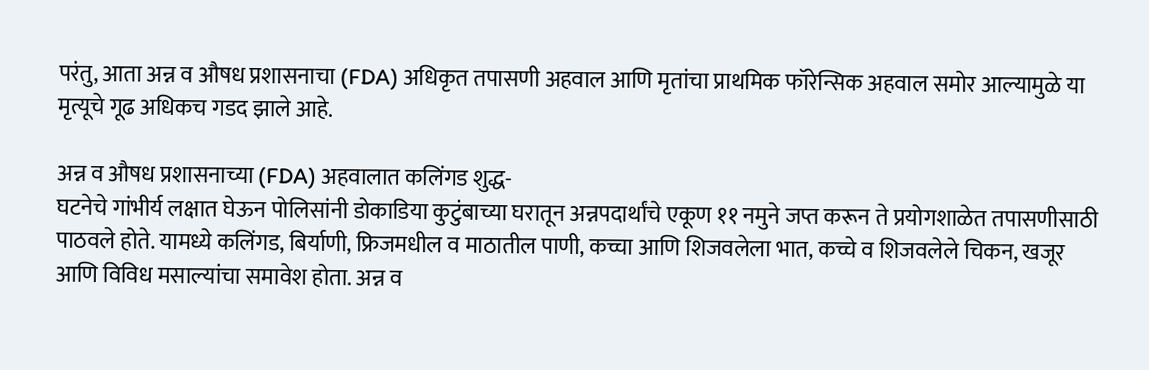परंतु, आता अन्न व औषध प्रशासनाचा (FDA) अधिकृत तपासणी अहवाल आणि मृतांचा प्राथमिक फॉरेन्सिक अहवाल समोर आल्यामुळे या मृत्यूचे गूढ अधिकच गडद झाले आहे.

अन्न व औषध प्रशासनाच्या (FDA) अहवालात कलिंगड शुद्ध-
घटनेचे गांभीर्य लक्षात घेऊन पोलिसांनी डोकाडिया कुटुंबाच्या घरातून अन्नपदार्थांचे एकूण ११ नमुने जप्त करून ते प्रयोगशाळेत तपासणीसाठी पाठवले होते. यामध्ये कलिंगड, बिर्याणी, फ्रिजमधील व माठातील पाणी, कच्चा आणि शिजवलेला भात, कच्चे व शिजवलेले चिकन, खजूर आणि विविध मसाल्यांचा समावेश होता. अन्न व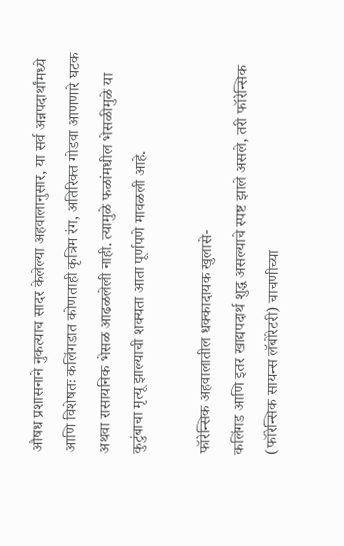औषध प्रशासनाने नुकत्याच सादर केलेल्या अहवालानुसार, या सर्व अन्नपदार्थांमध्ये आणि विशेषतः कलिंगडात कोणताही कृत्रिम रंग, अतिरिक्त गोडवा आणणारे घटक अथवा रासायनिक भेसळ आढळलेली नाही. त्यामुळे फळांमधील भेसळीमुळे या कुटुंबाचा मृत्यू झाल्याची शक्यता आता पूर्णपणे मावळली आहे.

फॉरेन्सिक अहवालातील धक्कादायक खुलासे-
कलिंगड आणि इतर खाद्यपदार्थ शुद्ध असल्याचे स्पष्ट झाले असले, तरी फॉरेन्सिक (फॉरेन्सिक सायन्स लॅबोरेटरी) चाचणीच्या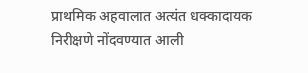प्राथमिक अहवालात अत्यंत धक्कादायक निरीक्षणे नोंदवण्यात आली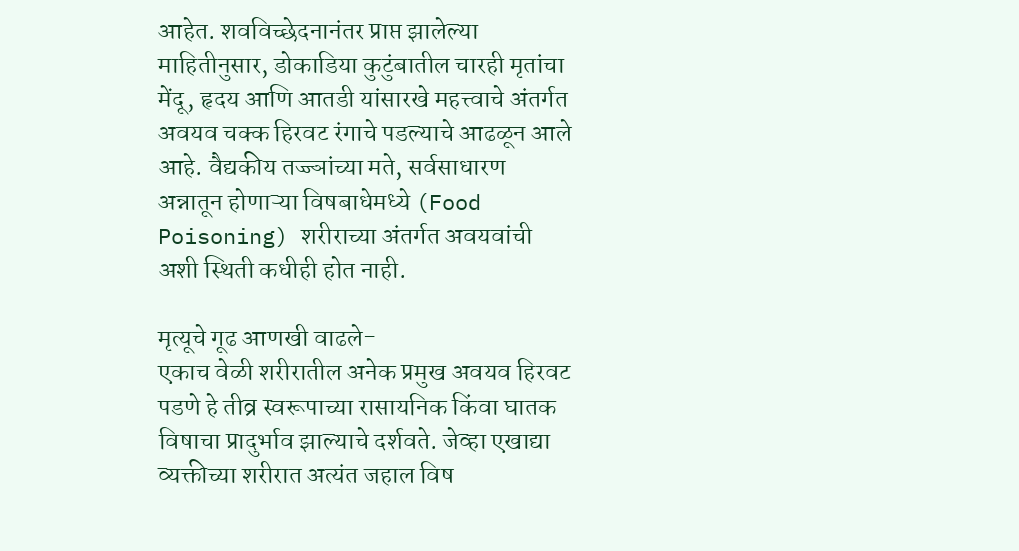आहेत. शवविच्छेदनानंतर प्राप्त झालेल्या माहितीनुसार, डोकाडिया कुटुंबातील चारही मृतांचा मेंदू, हृदय आणि आतडी यांसारखे महत्त्वाचे अंतर्गत अवयव चक्क हिरवट रंगाचे पडल्याचे आढळून आले आहे. वैद्यकीय तज्ज्ञांच्या मते, सर्वसाधारण अन्नातून होणाऱ्या विषबाधेमध्ये (Food Poisoning) शरीराच्या अंतर्गत अवयवांची अशी स्थिती कधीही होत नाही.

मृत्यूचे गूढ आणखी वाढले-
एकाच वेळी शरीरातील अनेक प्रमुख अवयव हिरवट पडणे हे तीव्र स्वरूपाच्या रासायनिक किंवा घातक विषाचा प्रादुर्भाव झाल्याचे दर्शवते. जेव्हा एखाद्या व्यक्तीच्या शरीरात अत्यंत जहाल विष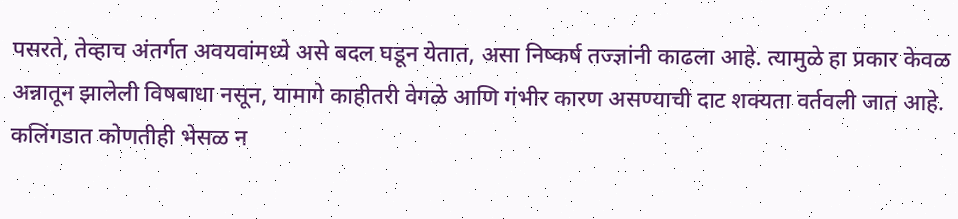पसरते, तेव्हाच अंतर्गत अवयवांमध्ये असे बदल घडून येतात, असा निष्कर्ष तज्ज्ञांनी काढला आहे. त्यामुळे हा प्रकार केवळ अन्नातून झालेली विषबाधा नसून, यामागे काहीतरी वेगळे आणि गंभीर कारण असण्याची दाट शक्यता वर्तवली जात आहे. कलिंगडात कोणतीही भेसळ न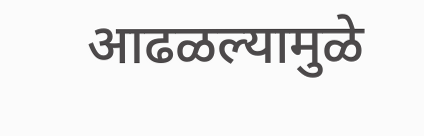आढळल्यामुळे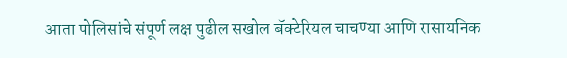आता पोलिसांचे संपूर्ण लक्ष पुढील सखोल बॅक्टेरियल चाचण्या आणि रासायनिक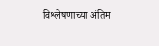विश्लेषणाच्या अंतिम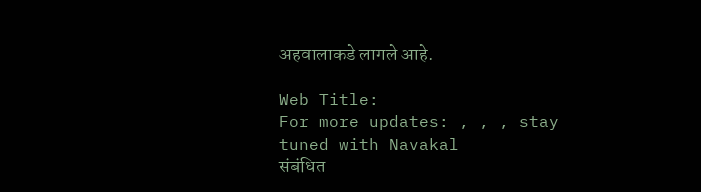अहवालाकडे लागले आहे.

Web Title:
For more updates: , , , stay tuned with Navakal
संबंधित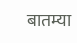बातम्या